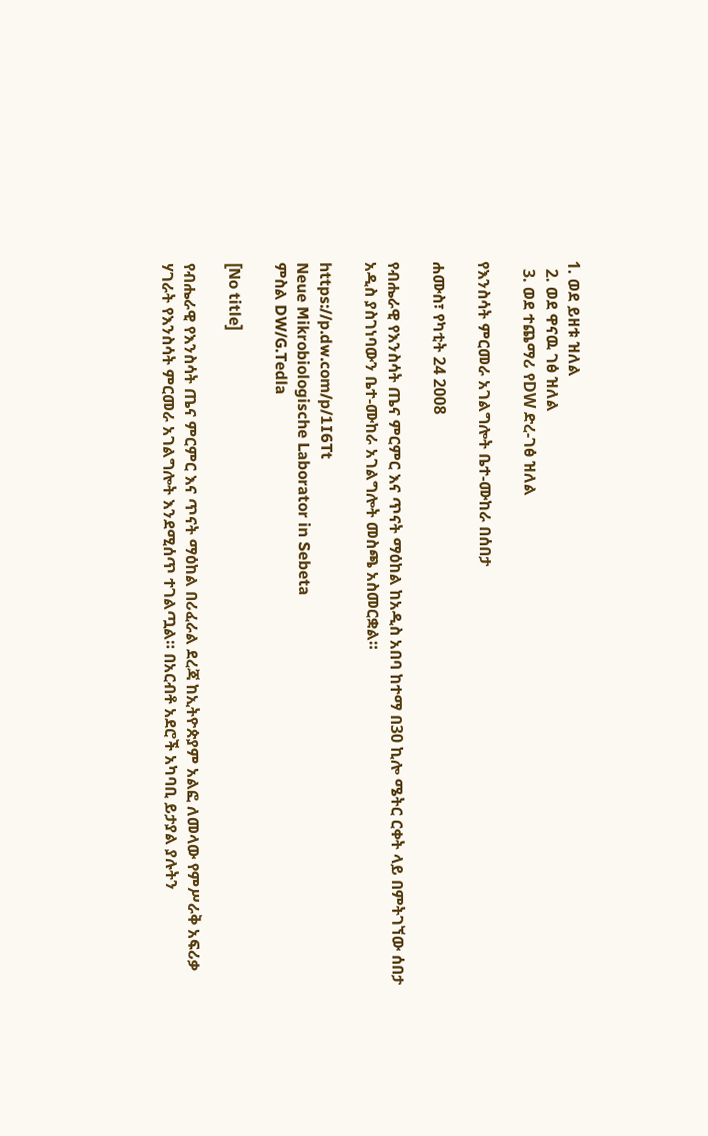1. ወደ ይዘቱ ዝለል
  2. ወደ ዋናዉ ገፅ ዝለል
  3. ወደ ተጨማሪ የDW ድረ-ገፅ ዝለል

የእንስሳት ምርመራ አገልግሎት ቤተ-ሙከራ በሰበታ

ሐሙስ፣ የካቲት 24 2008

የብሔራዊ የእንስሳት ጤና ምርምር እና ጥናት ማዕከል ከአዲስ አበባ ከተማ በ30 ኪሎ ሜትር ርቀት ላይ በምትገኘው ሰበታ አዲስ ያስገነባውን ቤተ-ሙከራ አገልግሎት መስጫ አስመርቋል።

https://p.dw.com/p/1I6Tt
Neue Mikrobiologische Laborator in Sebeta
ምስል DW/G.Tedla

[No title]

የብሔራዊ የእንስሳት ጤና ምርምር እና ጥናት ማዕከል በሪፈራል ደረጃ ከኢትዮጵያም አልፎ ለመላው የምሥራቅ አፍሪቃ ሃገራት የእንስሳት ምርመራ አገልግሎት እንደሚሰጥ ተገልጧል። በአርብቶ አደሮች አካባቢ ይታያል ያሉትን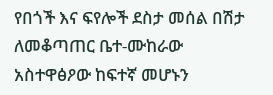የበጎች እና ፍየሎች ደስታ መሰል በሽታ ለመቆጣጠር ቤተ-ሙከራው አስተዋፅዖው ከፍተኛ መሆኑን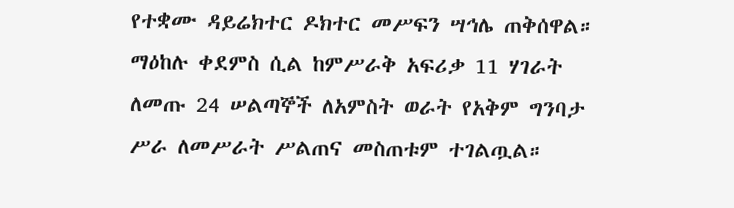የተቋሙ ዳይሬክተር ዶክተር መሥፍን ሣኅሌ ጠቅሰዋል። ማዕከሉ ቀደምስ ሲል ከምሥራቅ አፍሪቃ 11 ሃገራት ለመጡ 24 ሠልጣኞች ለአምስት ወራት የአቅም ግንባታ ሥራ ለመሥራት ሥልጠና መስጠቱም ተገልጧል።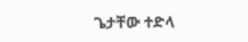ጌታቸው ተድላ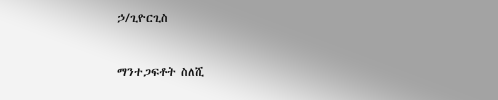ኃ/ጊዮርጊስ


ማንተጋፍቶት ስለሺ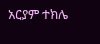አርያም ተክሌ